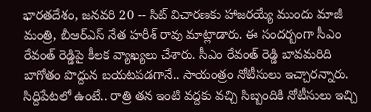భారతదేశం, జనవరి 20 -- సిట్ విచారణకు హాజరయ్యే ముందు మాజీ మంత్రి, బీఆర్ఎస్ నేత హరీశ్ రావు మాట్లాడారు. ఈ సందర్బంగా సీఎం రేవంత్ రెడ్డిపై కీలక వ్యాఖ్యలు చేశారు. సీఎం రేవంత్ రెడ్డి బావమరిది బాగోతం పొద్దున బయటపడగానే.. సాయంత్రం నోటీసులు ఇచ్చారన్నారు. సిద్దిపేటలో ఉంటే.. రాత్రి తన ఇంటి వద్దకు వచ్చి సిబ్బందికి నోటీసులు ఇచ్చి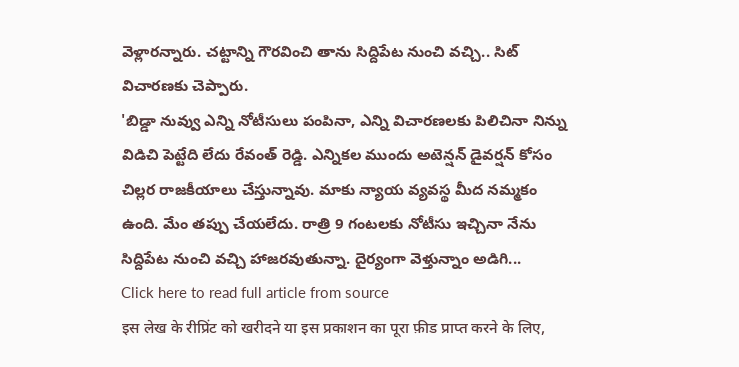వెళ్లారన్నారు. చట్టాన్ని గౌరవించి తాను సిద్దిపేట నుంచి వచ్చి.. సిట్ విచారణకు చెప్పారు.
'బిడ్డా నువ్వు ఎన్ని నోటీసులు పంపినా, ఎన్ని విచారణలకు పిలిచినా నిన్ను విడిచి పెట్టేది లేదు రేవంత్ రెడ్డి. ఎన్నికల ముందు అటెన్షన్ డైవర్షన్ కోసం చిల్లర రాజకీయాలు చేస్తున్నావు. మాకు న్యాయ వ్యవస్థ మీద నమ్మకం ఉంది. మేం తప్పు చేయలేదు. రాత్రి 9 గంటలకు నోటీసు ఇచ్చినా నేను సిద్దిపేట నుంచి వచ్చి హాజరవుతున్నా. దైర్యంగా వెళ్తున్నాం అడిగి...
Click here to read full article from source
इस लेख के रीप्रिंट को खरीदने या इस प्रकाशन का पूरा फ़ीड प्राप्त करने के लिए,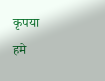कृपया
हमे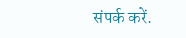संपर्क करें.